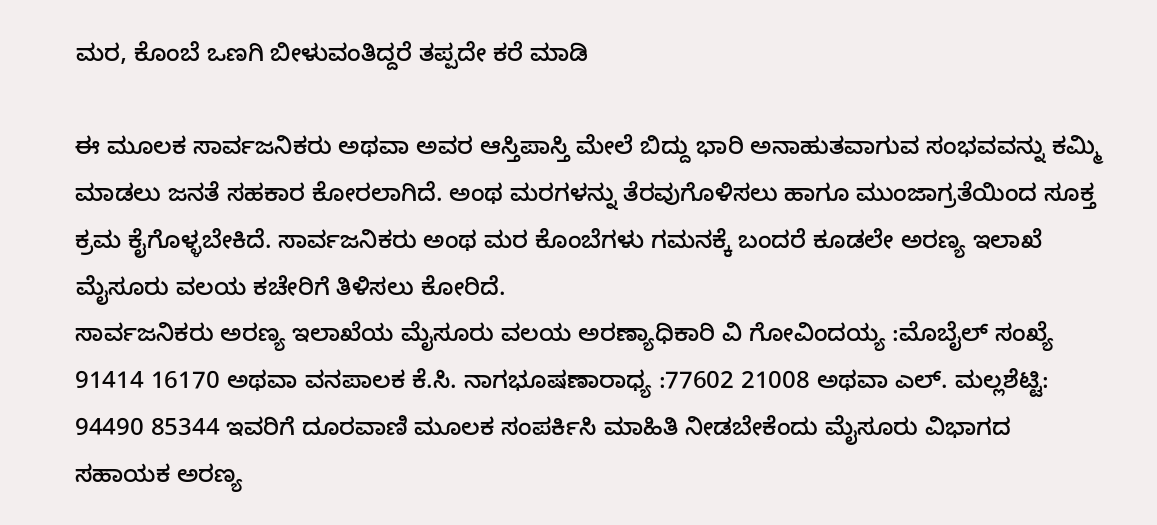ಮರ, ಕೊಂಬೆ ಒಣಗಿ ಬೀಳುವಂತಿದ್ದರೆ ತಪ್ಪದೇ ಕರೆ ಮಾಡಿ

ಈ ಮೂಲಕ ಸಾರ್ವಜನಿಕರು ಅಥವಾ ಅವರ ಆಸ್ತಿಪಾಸ್ತಿ ಮೇಲೆ ಬಿದ್ದು ಭಾರಿ ಅನಾಹುತವಾಗುವ ಸಂಭವವನ್ನು ಕಮ್ಮಿ ಮಾಡಲು ಜನತೆ ಸಹಕಾರ ಕೋರಲಾಗಿದೆ. ಅಂಥ ಮರಗಳನ್ನು ತೆರವುಗೊಳಿಸಲು ಹಾಗೂ ಮುಂಜಾಗ್ರತೆಯಿಂದ ಸೂಕ್ತ ಕ್ರಮ ಕೈಗೊಳ್ಳಬೇಕಿದೆ. ಸಾರ್ವಜನಿಕರು ಅಂಥ ಮರ ಕೊಂಬೆಗಳು ಗಮನಕ್ಕೆ ಬಂದರೆ ಕೂಡಲೇ ಅರಣ್ಯ ಇಲಾಖೆ ಮೈಸೂರು ವಲಯ ಕಚೇರಿಗೆ ತಿಳಿಸಲು ಕೋರಿದೆ.
ಸಾರ್ವಜನಿಕರು ಅರಣ್ಯ ಇಲಾಖೆಯ ಮೈಸೂರು ವಲಯ ಅರಣ್ಯಾಧಿಕಾರಿ ವಿ ಗೋವಿಂದಯ್ಯ :ಮೊಬೈಲ್ ಸಂಖ್ಯೆ 91414 16170 ಅಥವಾ ವನಪಾಲಕ ಕೆ.ಸಿ. ನಾಗಭೂಷಣಾರಾಧ್ಯ :77602 21008 ಅಥವಾ ಎಲ್. ಮಲ್ಲಶೆಟ್ಟಿ: 94490 85344 ಇವರಿಗೆ ದೂರವಾಣಿ ಮೂಲಕ ಸಂಪರ್ಕಿಸಿ ಮಾಹಿತಿ ನೀಡಬೇಕೆಂದು ಮೈಸೂರು ವಿಭಾಗದ ಸಹಾಯಕ ಅರಣ್ಯ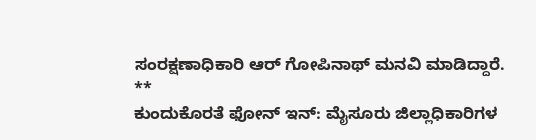ಸಂರಕ್ಷಣಾಧಿಕಾರಿ ಆರ್ ಗೋಪಿನಾಥ್ ಮನವಿ ಮಾಡಿದ್ದಾರೆ.
**
ಕುಂದುಕೊರತೆ ಫೋನ್ ಇನ್: ಮೈಸೂರು ಜಿಲ್ಲಾಧಿಕಾರಿಗಳ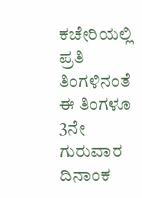ಕಚೇರಿಯಲ್ಲಿ ಪ್ರತಿ ತಿಂಗಳಿನಂತೆ ಈ ತಿಂಗಳೂ 3ನೇ ಗುರುವಾರ ದಿನಾಂಕ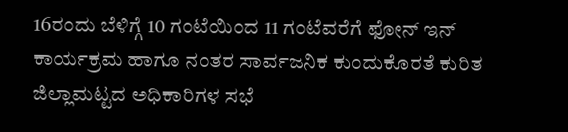16ರಂದು ಬೆಳಿಗ್ಗೆ 10 ಗಂಟೆಯಿಂದ 11 ಗಂಟೆವರೆಗೆ ಫೋನ್ ಇನ್ ಕಾರ್ಯಕ್ರಮ ಹಾಗೂ ನಂತರ ಸಾರ್ವಜನಿಕ ಕುಂದುಕೊರತೆ ಕುರಿತ ಜಿಲ್ಲಾಮಟ್ಟದ ಅಧಿಕಾರಿಗಳ ಸಭೆ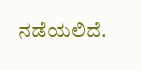ನಡೆಯಲಿದೆ.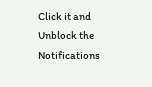Click it and Unblock the Notifications